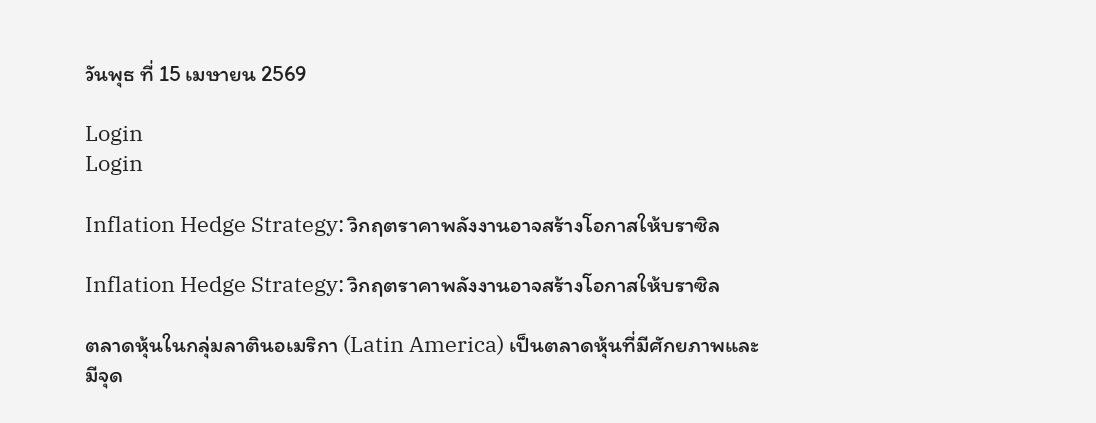วันพุธ ที่ 15 เมษายน 2569

Login
Login

Inflation Hedge Strategy: วิกฤตราคาพลังงานอาจสร้างโอกาสให้บราซิล

Inflation Hedge Strategy: วิกฤตราคาพลังงานอาจสร้างโอกาสให้บราซิล

ตลาดหุ้นในกลุ่มลาตินอเมริกา (Latin America) เป็นตลาดหุ้นที่มีศักยภาพและมีจุด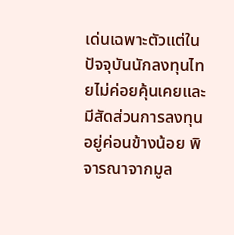เด่นเฉพาะตัวแต่ในปัจจุบันนักลงทุนไทยไม่ค่อยคุ้นเคยและมีสัดส่วนการลงทุนอยู่ค่อนข้างน้อย พิจารณาจากมูล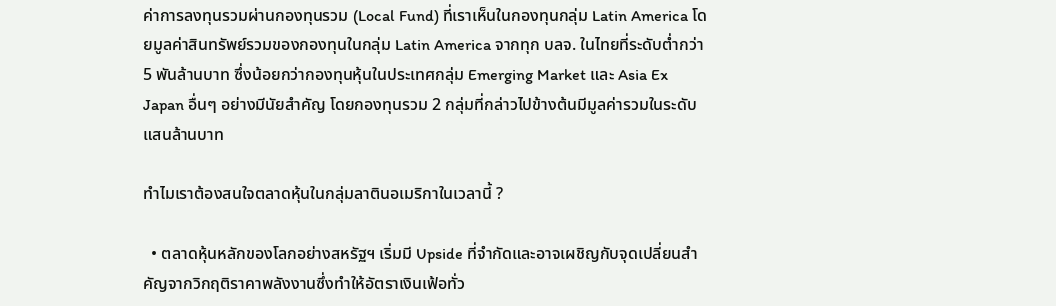ค่าการลงทุนรวมผ่านกองทุนรวม (Local Fund) ที่เราเห็นในกองทุนกลุ่ม Latin America โดยมูลค่าสินทรัพย์รวมของกองทุนในกลุ่ม Latin America จากทุก บลจ. ในไทยที่ระดับต่ำกว่า 5 พันล้านบาท ซึ่งน้อยกว่ากองทุนหุ้นในประเทศกลุ่ม Emerging Market และ Asia Ex Japan อื่นๆ อย่างมีนัยสำคัญ โดยกองทุนรวม 2 กลุ่มที่กล่าวไปข้างต้นมีมูลค่ารวมในระดับแสนล้านบาท

ทำไมเราต้องสนใจตลาดหุ้นในกลุ่มลาตินอเมริกาในเวลานี้ ?

  • ตลาดหุ้นหลักของโลกอย่างสหรัฐฯ เริ่มมี Upside ที่จำกัดและอาจเผชิญกับจุดเปลี่ยนสำคัญจากวิกฤติราคาพลังงานซึ่งทำให้อัตราเงินเฟ้อทั่ว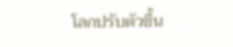โลกปรับตัวขึ้น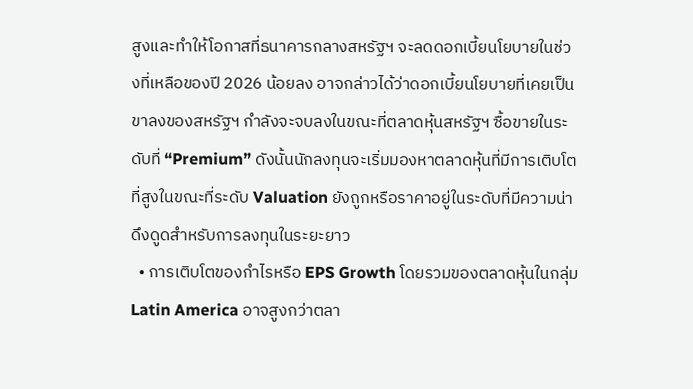สูงและทำให้โอกาสที่ธนาคารกลางสหรัฐฯ จะลดดอกเบี้ยนโยบายในช่วงที่เหลือของปี 2026 น้อยลง อาจกล่าวได้ว่าดอกเบี้ยนโยบายที่เคยเป็นขาลงของสหรัฐฯ กำลังจะจบลงในขณะที่ตลาดหุ้นสหรัฐฯ ซื้อขายในระดับที่ “Premium” ดังนั้นนักลงทุนจะเริ่มมองหาตลาดหุ้นที่มีการเติบโตที่สูงในขณะที่ระดับ Valuation ยังถูกหรือราคาอยู่ในระดับที่มีความน่าดึงดูดสำหรับการลงทุนในระยะยาว
  • การเติบโตของกำไรหรือ EPS Growth โดยรวมของตลาดหุ้นในกลุ่ม Latin America อาจสูงกว่าตลา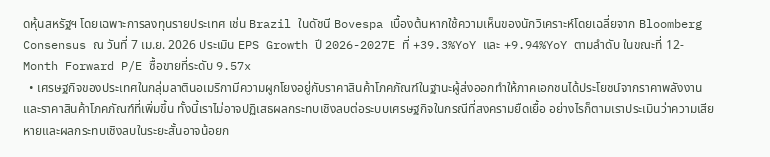ดหุ้นสหรัฐฯ โดยเฉพาะการลงทุนรายประเทศ เช่น Brazil ในดัชนี Bovespa เบื้องต้นหากใช้ความเห็นของนักวิเคราะห์โดยเฉลี่ยจาก Bloomberg Consensus ณ วันที่ 7 เม.ย. 2026 ประเมิน EPS Growth ปี 2026-2027E ที่ +39.3%YoY และ +9.94%YoY ตามลำดับ ในขณะที่ 12-Month Forward P/E ซื้อขายที่ระดับ 9.57x
  • เศรษฐกิจของประเทศในกลุ่มลาตินอเมริกามีความผูกโยงอยู่กับราคาสินค้าโภคภัณฑ์ในฐานะผู้ส่งออกทำให้ภาคเอกชนได้ประโยชน์จากราคาพลังงานและราคาสินค้าโภคภัณฑ์ที่เพิ่มขึ้น ทั้งนี้เราไม่อาจปฏิเสธผลกระทบเชิงลบต่อระบบเศรษฐกิจในกรณีที่สงครามยืดเยื้อ อย่างไรก็ตามเราประเมินว่าความเสียหายและผลกระทบเชิงลบในระยะสั้นอาจน้อยก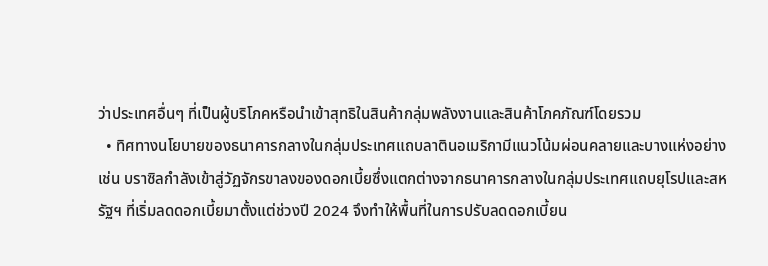ว่าประเทศอื่นๆ ที่เป็นผู้บริโภคหรือนำเข้าสุทธิในสินค้ากลุ่มพลังงานและสินค้าโภคภัณฑ์โดยรวม
  • ทิศทางนโยบายของธนาคารกลางในกลุ่มประเทศแถบลาตินอเมริกามีแนวโน้มผ่อนคลายและบางแห่งอย่างเช่น บราซิลกำลังเข้าสู่วัฏจักรขาลงของดอกเบี้ยซึ่งแตกต่างจากธนาคารกลางในกลุ่มประเทศแถบยุโรปและสหรัฐฯ ที่เริ่มลดดอกเบี้ยมาตั้งแต่ช่วงปี 2024 จึงทำให้พื้นที่ในการปรับลดดอกเบี้ยน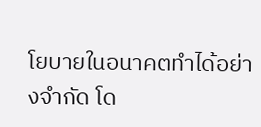โยบายในอนาคตทำได้อย่างจำกัด โด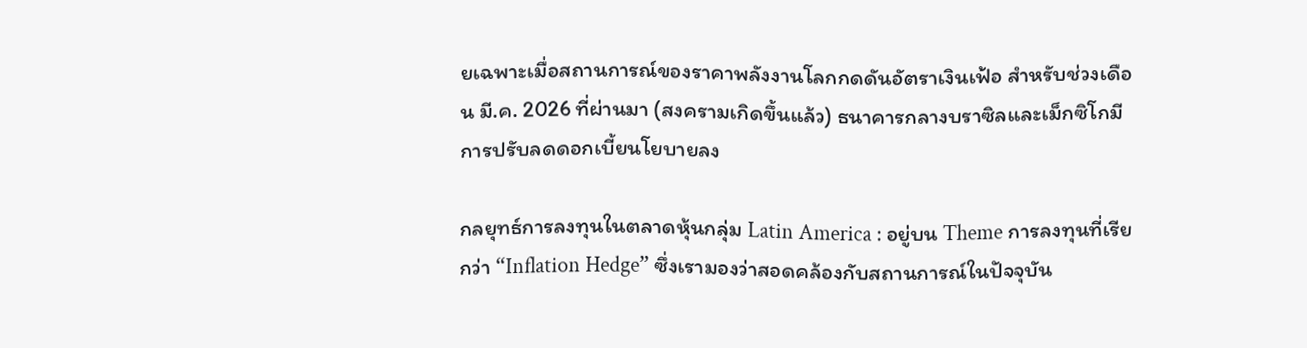ยเฉพาะเมื่อสถานการณ์ของราคาพลังงานโลกกดดันอัตราเงินเฟ้อ สำหรับช่วงเดือน มี.ค. 2026 ที่ผ่านมา (สงครามเกิดขึ้นแล้ว) ธนาคารกลางบราซิลและเม็กซิโกมีการปรับลดดอกเบี้ยนโยบายลง

กลยุทธ์การลงทุนในตลาดหุ้นกลุ่ม Latin America : อยู่บน Theme การลงทุนที่เรียกว่า “Inflation Hedge” ซึ่งเรามองว่าสอดคล้องกับสถานการณ์ในปัจจุบัน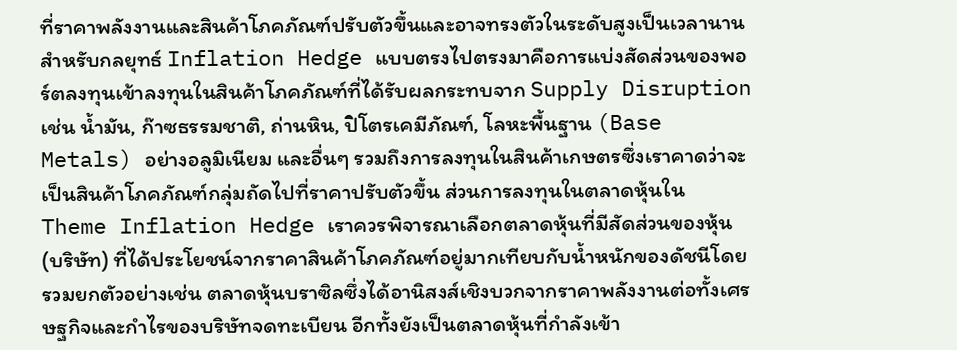ที่ราคาพลังงานและสินค้าโภคภัณฑ์ปรับตัวขึ้นและอาจทรงตัวในระดับสูงเป็นเวลานาน สำหรับกลยุทธ์ Inflation Hedge แบบตรงไปตรงมาคือการแบ่งสัดส่วนของพอร์ตลงทุนเข้าลงทุนในสินค้าโภคภัณฑ์ที่ได้รับผลกระทบจาก Supply Disruption เช่น น้ำมัน, ก๊าซธรรมชาติ, ถ่านหิน, ปิโตรเคมีภัณฑ์, โลหะพื้นฐาน (Base Metals) อย่างอลูมิเนียม และอื่นๆ รวมถึงการลงทุนในสินค้าเกษตรซึ่งเราคาดว่าจะเป็นสินค้าโภคภัณฑ์กลุ่มถัดไปที่ราคาปรับตัวขึ้น ส่วนการลงทุนในตลาดหุ้นใน Theme Inflation Hedge เราควรพิจารณาเลือกตลาดหุ้นที่มีสัดส่วนของหุ้น (บริษัท) ที่ได้ประโยชน์จากราคาสินค้าโภคภัณฑ์อยู่มากเทียบกับน้ำหนักของดัชนีโดยรวมยกตัวอย่างเช่น ตลาดหุ้นบราซิลซึ่งได้อานิสงส์เชิงบวกจากราคาพลังงานต่อทั้งเศรษฐกิจและกำไรของบริษัทจดทะเบียน อีกทั้งยังเป็นตลาดหุ้นที่กำลังเข้า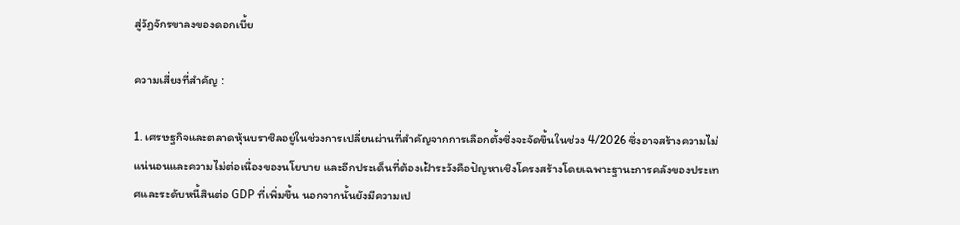สู่วัฏจักรขาลงของดอกเบี้ย

ความเสี่ยงที่สำคัญ :

1. เศรษฐกิจและตลาดหุ้นบราซิลอยู่ในช่วงการเปลี่ยนผ่านที่สำคัญจากการเลือกตั้งซึ่งจะจัดขึ้นในช่วง 4/2026 ซึ่งอาจสร้างความไม่แน่นอนและความไม่ต่อเนื่องของนโยบาย และอีกประเด็นที่ต้องเฝ้าระวังคือปัญหาเชิงโครงสร้างโดยเฉพาะฐานะการคลังของประเทศและระดับหนี้สินต่อ GDP ที่เพิ่มขึ้น นอกจากนั้นยังมีความเป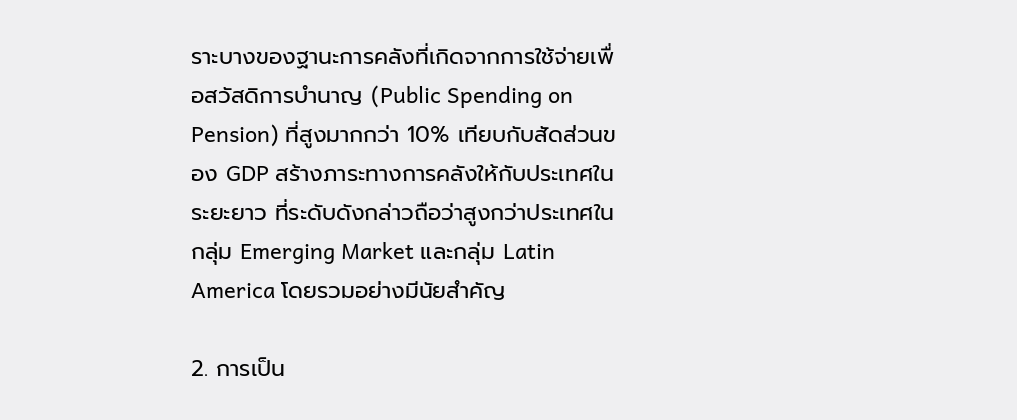ราะบางของฐานะการคลังที่เกิดจากการใช้จ่ายเพื่อสวัสดิการบำนาญ (Public Spending on Pension) ที่สูงมากกว่า 10% เทียบกับสัดส่วนของ GDP สร้างภาระทางการคลังให้กับประเทศในระยะยาว ที่ระดับดังกล่าวถือว่าสูงกว่าประเทศในกลุ่ม Emerging Market และกลุ่ม Latin America โดยรวมอย่างมีนัยสำคัญ

2. การเป็น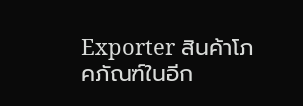Exporter สินค้าโภคภัณฑ์ในอีก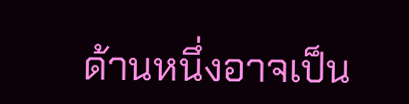ด้านหนึ่งอาจเป็น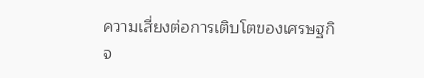ความเสี่ยงต่อการเติบโตของเศรษฐกิจ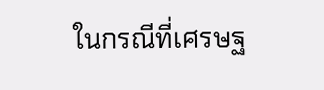ในกรณีที่เศรษฐ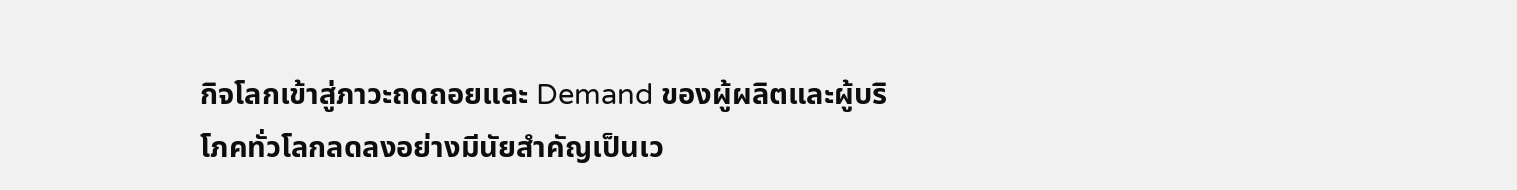กิจโลกเข้าสู่ภาวะถดถอยและ Demand ของผู้ผลิตและผู้บริโภคทั่วโลกลดลงอย่างมีนัยสำคัญเป็นเว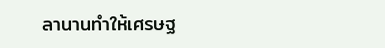ลานานทำให้เศรษฐ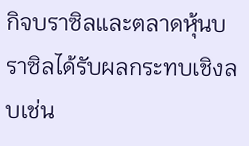กิจบราซิลและตลาดหุ้นบราซิลได้รับผลกระทบเชิงลบเช่น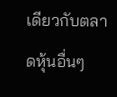เดียวกับตลาดหุ้นอื่นๆ